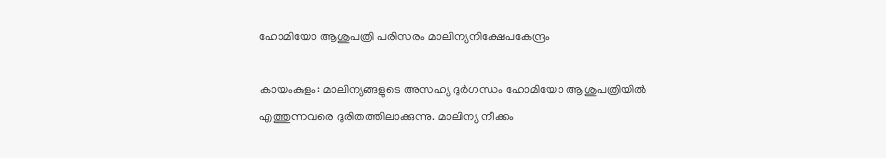ഹോമിയോ ആശുപത്രി പരിസരം മാലിന്യനിക്ഷേപകേന്ദ്രം

കായംകുളം: മാലിന്യങ്ങളുടെ അസഹ്യ ദുർഗന്ധം ഹോമിയോ ആശുപത്രിയിൽ എത്തുന്നവരെ ദുരിതത്തിലാക്കുന്നു. മാലിന്യ നീക്കം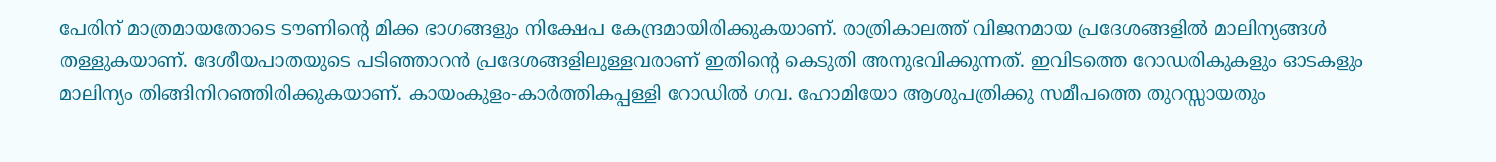പേരിന് മാത്രമായതോടെ ടൗണിന്റെ മിക്ക ഭാഗങ്ങളും നിക്ഷേപ കേന്ദ്രമായിരിക്കുകയാണ്. രാത്രികാലത്ത് വിജനമായ പ്രദേശങ്ങളിൽ മാലിന്യങ്ങൾ തള്ളുകയാണ്. ദേശീയപാതയുടെ പടിഞ്ഞാറൻ പ്രദേശങ്ങളിലുള്ളവരാണ് ഇതിന്റെ കെടുതി അനുഭവിക്കുന്നത്. ഇവിടത്തെ റോഡരികുകളും ഓടകളും മാലിന്യം തിങ്ങിനിറഞ്ഞിരിക്കുകയാണ്. കായംകുളം-കാർത്തികപ്പള്ളി റോഡിൽ ഗവ. ഹോമിയോ ആശുപത്രിക്കു സമീപത്തെ തുറസ്സായതും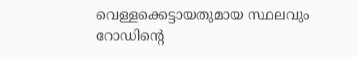വെള്ളക്കെട്ടായതുമായ സ്ഥലവും റോഡിന്റെ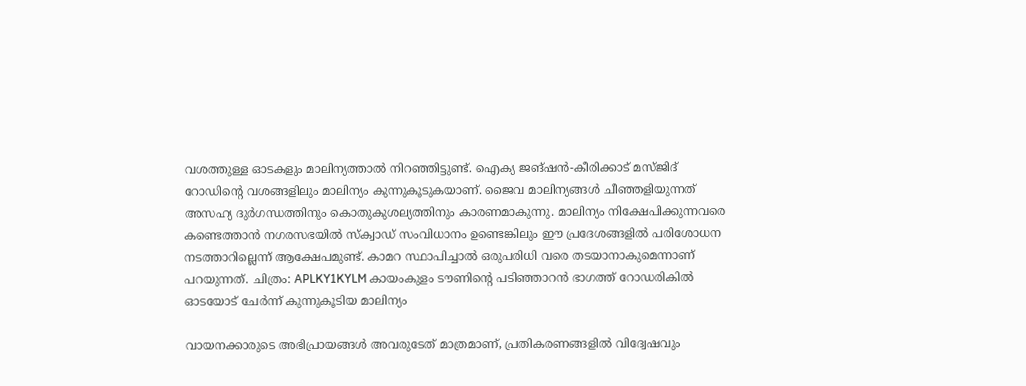വശത്തുള്ള ഓടകളും മാലിന്യത്താൽ നിറഞ്ഞിട്ടുണ്ട്. ഐക്യ ജങ്ഷൻ-കീരിക്കാട് മസ്ജിദ് റോഡിന്‍റെ വശങ്ങളിലും മാലിന്യം കുന്നുകൂടുകയാണ്. ജൈവ മാലിന്യങ്ങൾ ചീഞ്ഞളിയുന്നത് അസഹ്യ ദുർഗന്ധത്തിനും കൊതുകുശല്യത്തിനും കാരണമാകുന്നു. മാലിന്യം നിക്ഷേപിക്കുന്നവരെ കണ്ടെത്താൻ നഗരസഭയിൽ സ്ക്വാഡ് സംവിധാനം ഉണ്ടെങ്കിലും ഈ പ്രദേശങ്ങളിൽ പരിശോധന നടത്താറില്ലെന്ന് ആക്ഷേപമുണ്ട്. കാമറ സ്ഥാപിച്ചാൽ ഒരുപരിധി വരെ തടയാനാകുമെന്നാണ് പറയുന്നത്. ചിത്രം: APLKY1KYLM കായംകുളം ടൗണിന്റെ പടിഞ്ഞാറൻ ഭാഗത്ത് റോഡരികിൽ ഓടയോട് ചേർന്ന് കുന്നുകൂടിയ മാലിന്യം

വായനക്കാരുടെ അഭിപ്രായങ്ങള്‍ അവരുടേത് മാത്രമാണ്, പ്രതികരണങ്ങളിൽ വിദ്വേഷവും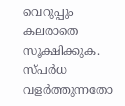വെറുപ്പും കലരാതെ സൂക്ഷിക്കുക. സ്പർധ വളർത്തുന്നതോ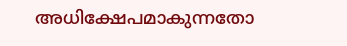അധിക്ഷേപമാകുന്നതോ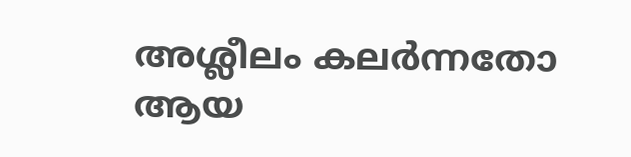അശ്ലീലം കലർന്നതോ ആയ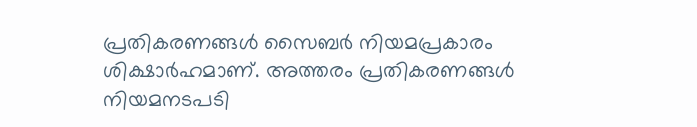പ്രതികരണങ്ങൾ സൈബർ നിയമപ്രകാരം ശിക്ഷാർഹമാണ്. അത്തരം പ്രതികരണങ്ങൾ നിയമനടപടി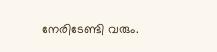നേരിടേണ്ടി വരും.